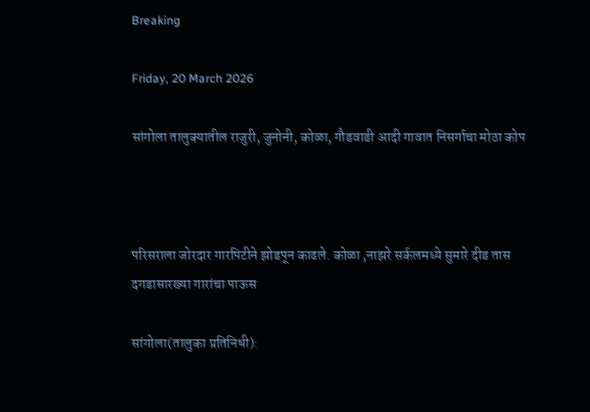Breaking

Friday, 20 March 2026

सांगोला तालुक्यातील राजुरी, जुनोनी, कोळा, गौडवाडी आदी गावात निसर्गाचा मोठा कोप



परिसराला जोरदार गारपिटीने झोडपून काढले. कोळा ,नाझरे सर्कलमध्ये सुमारे दीड तास दगडासारख्या गारांचा पाऊस

सांगोला(तालुका प्रतिनिधी):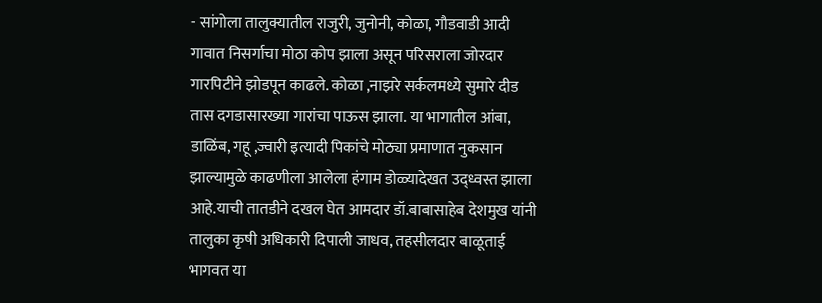- सांगोला तालुक्यातील राजुरी, जुनोनी, कोळा, गौडवाडी आदी गावात निसर्गाचा मोठा कोप झाला असून परिसराला जोरदार गारपिटीने झोडपून काढले. कोळा ,नाझरे सर्कलमध्ये सुमारे दीड तास दगडासारख्या गारांचा पाऊस झाला. या भागातील आंबा, डाळिंब, गहू ,ज्वारी इत्यादी पिकांचे मोठ्या प्रमाणात नुकसान झाल्यामुळे काढणीला आलेला हंगाम डोळ्यादेखत उद्ध्वस्त झाला आहे.याची तातडीने दखल घेत आमदार डॉ.बाबासाहेब देशमुख यांनी तालुका कृषी अधिकारी दिपाली जाधव, तहसीलदार बाळूताई भागवत या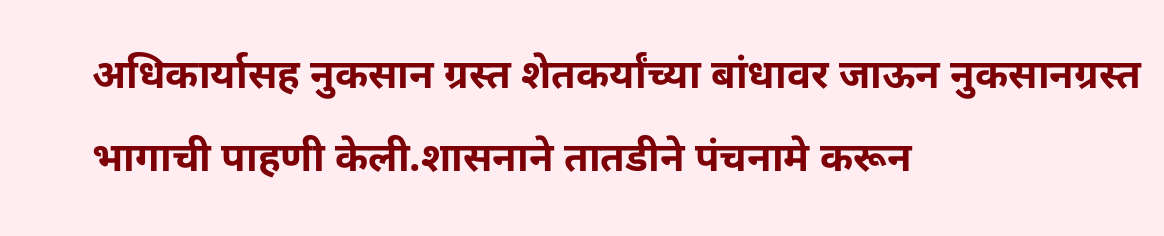अधिकार्यासह नुकसान ग्रस्त शेतकर्यांच्या बांधावर जाऊन नुकसानग्रस्त भागाची पाहणी केली.शासनाने तातडीने पंचनामे करून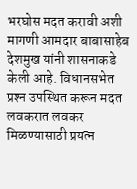भरघोस मदत करावी अशी मागणी आमदार बाबासाहेब देशमुख यांनी शासनाकडे केली आहे. विधानसभेत प्रश्‍न उपस्थित करून मदत लवकरात लवकर मिळण्यासाठी प्रयत्न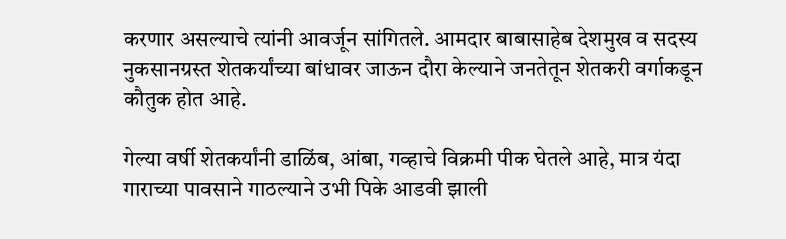करणार असल्याचे त्यांनी आवर्जून सांगितले. आमदार बाबासाहेब देशमुख व सदस्य नुकसानग्रस्त शेतकर्यांच्या बांधावर जाऊन दौरा केल्याने जनतेतून शेतकरी वर्गाकडून कौतुक होत आहे.

गेल्या वर्षी शेतकर्यांनी डाळिंब, आंबा, गव्हाचे विक्रमी पीक घेतले आहे, मात्र यंदा गाराच्या पावसाने गाठल्याने उभी पिके आडवी झाली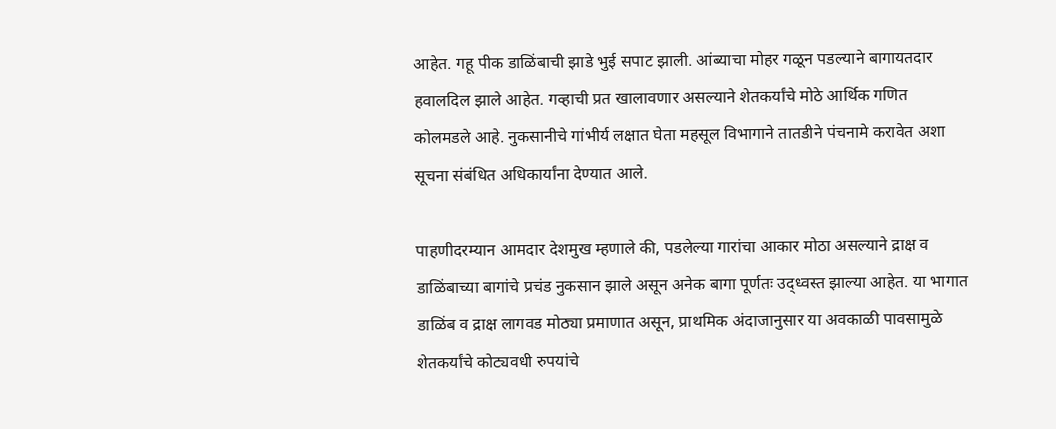आहेत. गहू पीक डाळिंबाची झाडे भुई सपाट झाली. आंब्याचा मोहर गळून पडल्याने बागायतदार हवालदिल झाले आहेत. गव्हाची प्रत खालावणार असल्याने शेतकर्यांचे मोठे आर्थिक गणित कोलमडले आहे. नुकसानीचे गांभीर्य लक्षात घेता महसूल विभागाने तातडीने पंचनामे करावेत अशा सूचना संबंधित अधिकार्यांना देण्यात आले.

पाहणीदरम्यान आमदार देशमुख म्हणाले की, पडलेल्या गारांचा आकार मोठा असल्याने द्राक्ष व डाळिंबाच्या बागांचे प्रचंड नुकसान झाले असून अनेक बागा पूर्णतः उद्ध्वस्त झाल्या आहेत. या भागात डाळिंब व द्राक्ष लागवड मोठ्या प्रमाणात असून, प्राथमिक अंदाजानुसार या अवकाळी पावसामुळे शेतकर्यांचे कोट्यवधी रुपयांचे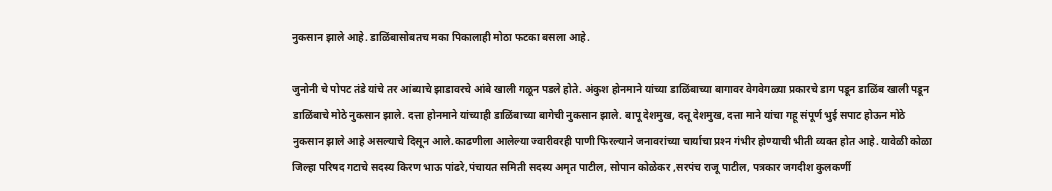नुकसान झाले आहे. डाळिंबासोबतच मका पिकालाही मोठा फटका बसला आहे.

जुनोनी चे पोपट तंडे यांचे तर आंब्याचे झाडावरचे आंबे खाली गळून पडले होते. अंकुश होनमाने यांच्या डाळिंबाच्या बागावर वेगवेगळ्या प्रकारचे डाग पडून डाळिंब खाली पडून डाळिंबाचे मोठे नुकसान झाले. दत्ता होनमाने यांच्याही डाळिंबाच्या बागेची नुकसान झाले. बापू देशमुख, दत्तू देशमुख, दत्ता माने यांचा गहू संपूर्ण भुई सपाट होऊन मोठे नुकसान झाले आहे असल्याचे दिसून आले.काढणीला आलेल्या ज्वारीवरही पाणी फिरल्याने जनावरांच्या चार्याचा प्रश्‍न गंभीर होण्याची भीती व्यक्त होत आहे. यावेळी कोळा जिल्हा परिषद गटाचे सदस्य किरण भाऊ पांढरे,पंचायत समिती सदस्य अमृत पाटील, सोपान कोळेकर ,सरपंच राजू पाटील, पत्रकार जगदीश कुलकर्णी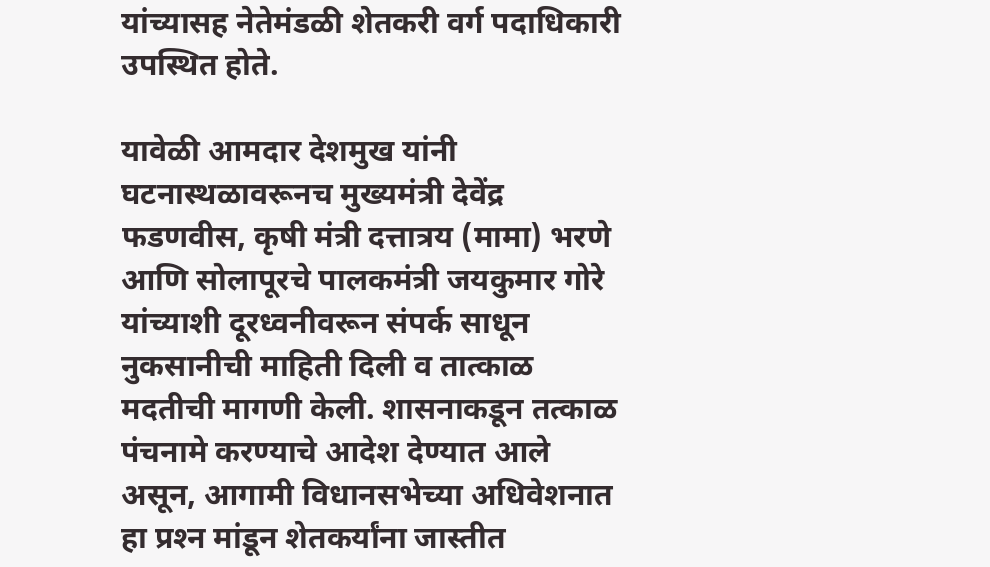यांच्यासह नेतेमंडळी शेतकरी वर्ग पदाधिकारी उपस्थित होते.

यावेळी आमदार देशमुख यांनी घटनास्थळावरूनच मुख्यमंत्री देवेंद्र फडणवीस, कृषी मंत्री दत्तात्रय (मामा) भरणे आणि सोलापूरचे पालकमंत्री जयकुमार गोरे यांच्याशी दूरध्वनीवरून संपर्क साधून नुकसानीची माहिती दिली व तात्काळ मदतीची मागणी केली. शासनाकडून तत्काळ पंचनामे करण्याचे आदेश देण्यात आले असून, आगामी विधानसभेच्या अधिवेशनात हा प्रश्‍न मांडून शेतकर्यांना जास्तीत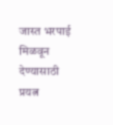जास्त भरपाई मिळवून देण्यासाठी प्रयत्न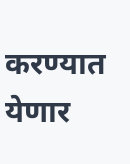करण्यात येणार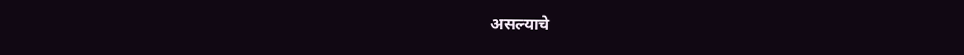असल्याचे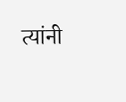त्यांनी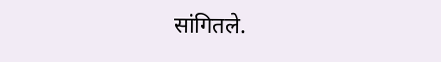सांगितले.